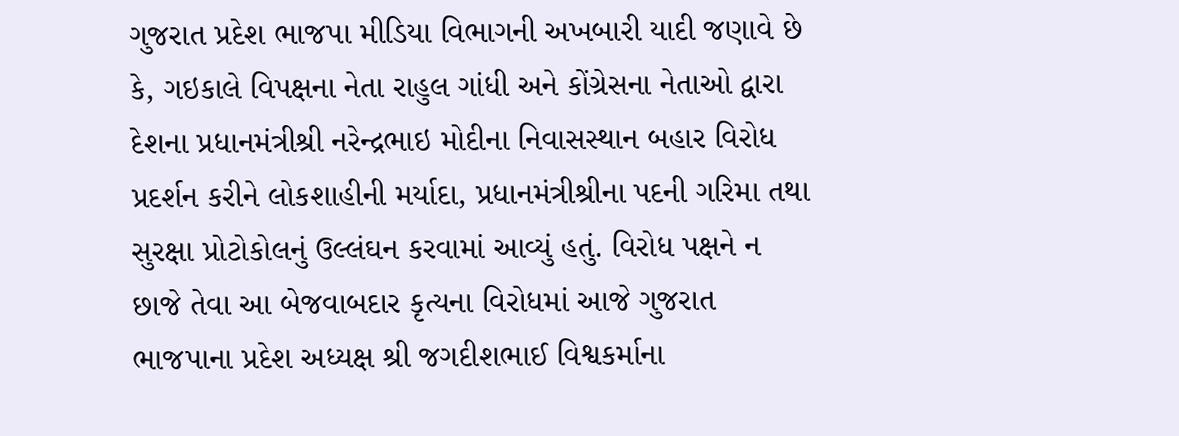ગુજરાત પ્રદેશ ભાજપા મીડિયા વિભાગની અખબારી યાદી જણાવે છે કે, ગઇકાલે વિપક્ષના નેતા રાહુલ ગાંધી અને કોંગ્રેસના નેતાઓ દ્વારા દેશના પ્રધાનમંત્રીશ્રી નરેન્દ્રભાઇ મોદીના નિવાસસ્થાન બહાર વિરોધ પ્રદર્શન કરીને લોકશાહીની મર્યાદા, પ્રધાનમંત્રીશ્રીના પદની ગરિમા તથા સુરક્ષા પ્રોટોકોલનું ઉલ્લંઘન કરવામાં આવ્યું હતું. વિરોધ પક્ષને ન છાજે તેવા આ બેજવાબદાર કૃત્યના વિરોધમાં આજે ગુજરાત ભાજપાના પ્રદેશ અધ્યક્ષ શ્રી જગદીશભાઈ વિશ્વકર્માના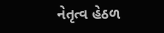નેતૃત્વ હેઠળ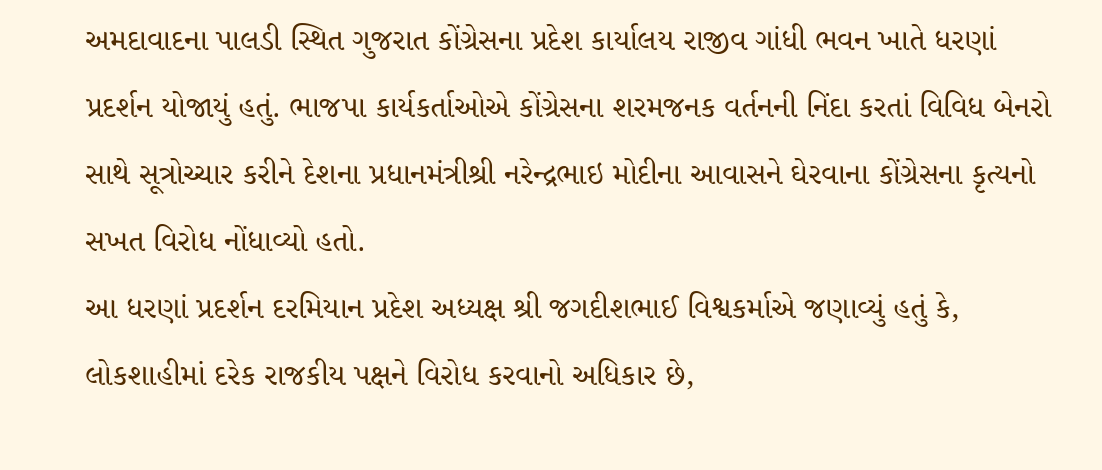અમદાવાદના પાલડી સ્થિત ગુજરાત કોંગ્રેસના પ્રદેશ કાર્યાલય રાજીવ ગાંધી ભવન ખાતે ધરણાં પ્રદર્શન યોજાયું હતું. ભાજપા કાર્યકર્તાઓએ કોંગ્રેસના શરમજનક વર્તનની નિંદા કરતાં વિવિધ બેનરો સાથે સૂત્રોચ્ચાર કરીને દેશના પ્રધાનમંત્રીશ્રી નરેન્દ્રભાઇ મોદીના આવાસને ઘેરવાના કોંગ્રેસના કૃત્યનો સખત વિરોધ નોંધાવ્યો હતો.
આ ધરણાં પ્રદર્શન દરમિયાન પ્રદેશ અધ્યક્ષ શ્રી જગદીશભાઈ વિશ્વકર્માએ જણાવ્યું હતું કે, લોકશાહીમાં દરેક રાજકીય પક્ષને વિરોધ કરવાનો અધિકાર છે,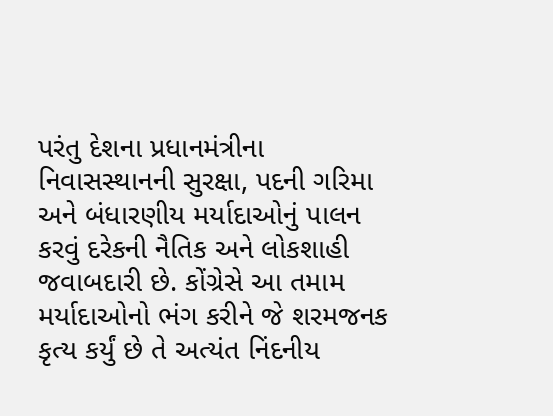પરંતુ દેશના પ્રધાનમંત્રીના નિવાસસ્થાનની સુરક્ષા, પદની ગરિમા અને બંધારણીય મર્યાદાઓનું પાલન કરવું દરેકની નૈતિક અને લોકશાહી જવાબદારી છે. કોંગ્રેસે આ તમામ મર્યાદાઓનો ભંગ કરીને જે શરમજનક કૃત્ય કર્યું છે તે અત્યંત નિંદનીય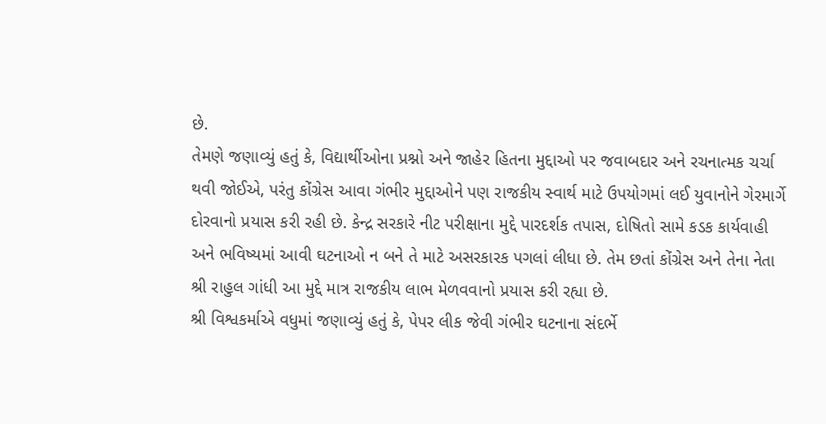છે.
તેમણે જણાવ્યું હતું કે, વિદ્યાર્થીઓના પ્રશ્નો અને જાહેર હિતના મુદ્દાઓ પર જવાબદાર અને રચનાત્મક ચર્ચા થવી જોઈએ, પરંતુ કોંગ્રેસ આવા ગંભીર મુદ્દાઓને પણ રાજકીય સ્વાર્થ માટે ઉપયોગમાં લઈ યુવાનોને ગેરમાર્ગે દોરવાનો પ્રયાસ કરી રહી છે. કેન્દ્ર સરકારે નીટ પરીક્ષાના મુદ્દે પારદર્શક તપાસ, દોષિતો સામે કડક કાર્યવાહી અને ભવિષ્યમાં આવી ઘટનાઓ ન બને તે માટે અસરકારક પગલાં લીધા છે. તેમ છતાં કોંગ્રેસ અને તેના નેતા શ્રી રાહુલ ગાંધી આ મુદ્દે માત્ર રાજકીય લાભ મેળવવાનો પ્રયાસ કરી રહ્યા છે.
શ્રી વિશ્વકર્માએ વધુમાં જણાવ્યું હતું કે, પેપર લીક જેવી ગંભીર ઘટનાના સંદર્ભે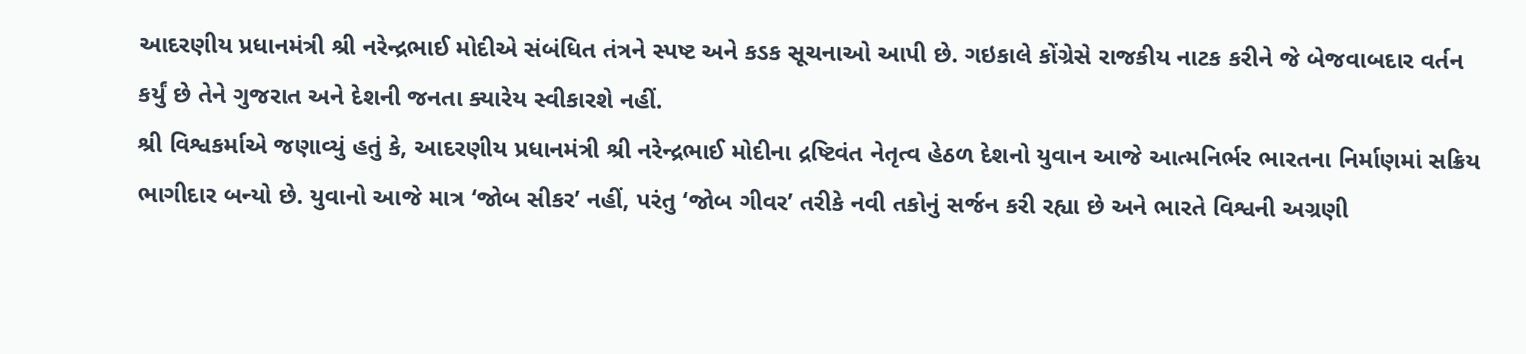આદરણીય પ્રધાનમંત્રી શ્રી નરેન્દ્રભાઈ મોદીએ સંબંધિત તંત્રને સ્પષ્ટ અને કડક સૂચનાઓ આપી છે. ગઇકાલે કોંગ્રેસે રાજકીય નાટક કરીને જે બેજવાબદાર વર્તન કર્યું છે તેને ગુજરાત અને દેશની જનતા ક્યારેય સ્વીકારશે નહીં.
શ્રી વિશ્વકર્માએ જણાવ્યું હતું કે, આદરણીય પ્રધાનમંત્રી શ્રી નરેન્દ્રભાઈ મોદીના દ્રષ્ટિવંત નેતૃત્વ હેઠળ દેશનો યુવાન આજે આત્મનિર્ભર ભારતના નિર્માણમાં સક્રિય ભાગીદાર બન્યો છે. યુવાનો આજે માત્ર ‘જોબ સીકર’ નહીં, પરંતુ ‘જોબ ગીવર’ તરીકે નવી તકોનું સર્જન કરી રહ્યા છે અને ભારતે વિશ્વની અગ્રણી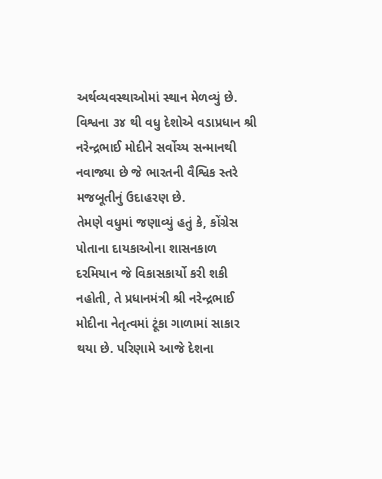અર્થવ્યવસ્થાઓમાં સ્થાન મેળવ્યું છે. વિશ્વના ૩૪ થી વધુ દેશોએ વડાપ્રધાન શ્રી નરેન્દ્રભાઈ મોદીને સર્વોચ્ય સન્માનથી નવાજ્યા છે જે ભારતની વૈશ્વિક સ્તરે મજબૂતીનું ઉદાહરણ છે.
તેમણે વધુમાં જણાવ્યું હતું કે, કોંગ્રેસ પોતાના દાયકાઓના શાસનકાળ દરમિયાન જે વિકાસકાર્યો કરી શકી નહોતી, તે પ્રધાનમંત્રી શ્રી નરેન્દ્રભાઈ મોદીના નેતૃત્વમાં ટૂંકા ગાળામાં સાકાર થયા છે. પરિણામે આજે દેશના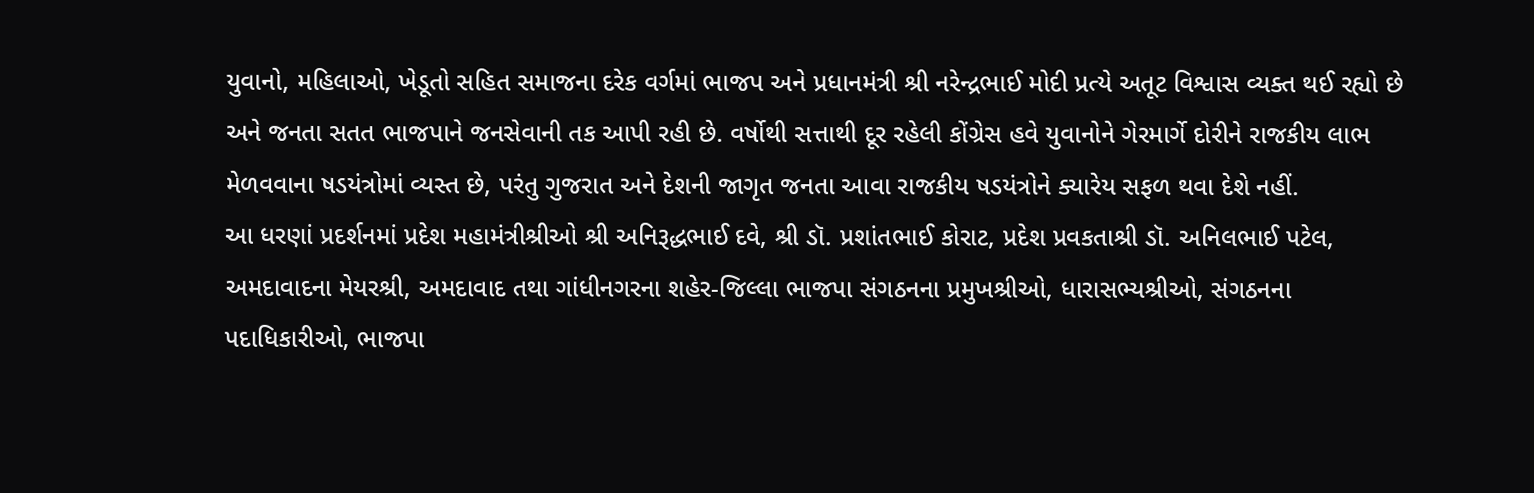યુવાનો, મહિલાઓ, ખેડૂતો સહિત સમાજના દરેક વર્ગમાં ભાજપ અને પ્રધાનમંત્રી શ્રી નરેન્દ્રભાઈ મોદી પ્રત્યે અતૂટ વિશ્વાસ વ્યક્ત થઈ રહ્યો છે અને જનતા સતત ભાજપાને જનસેવાની તક આપી રહી છે. વર્ષોથી સત્તાથી દૂર રહેલી કોંગ્રેસ હવે યુવાનોને ગેરમાર્ગે દોરીને રાજકીય લાભ મેળવવાના ષડયંત્રોમાં વ્યસ્ત છે, પરંતુ ગુજરાત અને દેશની જાગૃત જનતા આવા રાજકીય ષડયંત્રોને ક્યારેય સફળ થવા દેશે નહીં.
આ ધરણાં પ્રદર્શનમાં પ્રદેશ મહામંત્રીશ્રીઓ શ્રી અનિરૂદ્ધભાઈ દવે, શ્રી ડૉ. પ્રશાંતભાઈ કોરાટ, પ્રદેશ પ્રવકતાશ્રી ડૉ. અનિલભાઈ પટેલ, અમદાવાદના મેયરશ્રી, અમદાવાદ તથા ગાંધીનગરના શહેર-જિલ્લા ભાજપા સંગઠનના પ્રમુખશ્રીઓ, ધારાસભ્યશ્રીઓ, સંગઠનના પદાધિકારીઓ, ભાજપા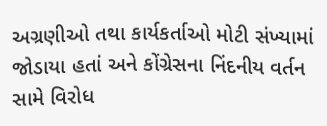અગ્રણીઓ તથા કાર્યકર્તાઓ મોટી સંખ્યામાં જોડાયા હતાં અને કોંગ્રેસના નિંદનીય વર્તન સામે વિરોધ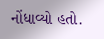નોંધાવ્યો હતો.